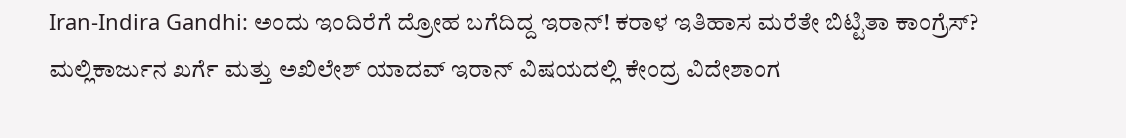Iran-Indira Gandhi: ಅಂದು ಇಂದಿರೆಗೆ ದ್ರೋಹ ಬಗೆದಿದ್ದ ಇರಾನ್! ಕರಾಳ ಇತಿಹಾಸ ಮರೆತೇ ಬಿಟ್ಟಿತಾ ಕಾಂಗ್ರೆಸ್?
ಮಲ್ಲಿಕಾರ್ಜುನ ಖರ್ಗೆ ಮತ್ತು ಅಖಿಲೇಶ್ ಯಾದವ್ ಇರಾನ್ ವಿಷಯದಲ್ಲಿ ಕೇಂದ್ರ ವಿದೇಶಾಂಗ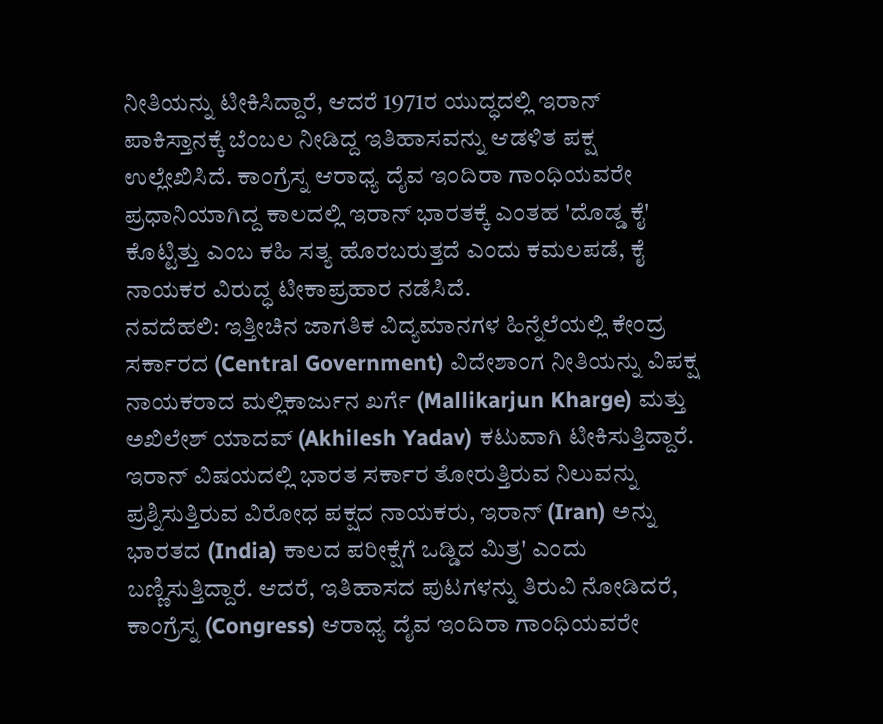ನೀತಿಯನ್ನು ಟೀಕಿಸಿದ್ದಾರೆ, ಆದರೆ 1971ರ ಯುದ್ಧದಲ್ಲಿ ಇರಾನ್ ಪಾಕಿಸ್ತಾನಕ್ಕೆ ಬೆಂಬಲ ನೀಡಿದ್ದ ಇತಿಹಾಸವನ್ನು ಆಡಳಿತ ಪಕ್ಷ ಉಲ್ಲೇಖಿಸಿದೆ. ಕಾಂಗ್ರೆಸ್ನ ಆರಾಧ್ಯ ದೈವ ಇಂದಿರಾ ಗಾಂಧಿಯವರೇ ಪ್ರಧಾನಿಯಾಗಿದ್ದ ಕಾಲದಲ್ಲಿ ಇರಾನ್ ಭಾರತಕ್ಕೆ ಎಂತಹ 'ದೊಡ್ಡ ಕೈ' ಕೊಟ್ಟಿತ್ತು ಎಂಬ ಕಹಿ ಸತ್ಯ ಹೊರಬರುತ್ತದೆ ಎಂದು ಕಮಲಪಡೆ, ಕೈ ನಾಯಕರ ವಿರುದ್ಧ ಟೀಕಾಪ್ರಹಾರ ನಡೆಸಿದೆ.
ನವದೆಹಲಿ: ಇತ್ತೀಚಿನ ಜಾಗತಿಕ ವಿದ್ಯಮಾನಗಳ ಹಿನ್ನೆಲೆಯಲ್ಲಿ ಕೇಂದ್ರ ಸರ್ಕಾರದ (Central Government) ವಿದೇಶಾಂಗ ನೀತಿಯನ್ನು ವಿಪಕ್ಷ ನಾಯಕರಾದ ಮಲ್ಲಿಕಾರ್ಜುನ ಖರ್ಗೆ (Mallikarjun Kharge) ಮತ್ತು ಅಖಿಲೇಶ್ ಯಾದವ್ (Akhilesh Yadav) ಕಟುವಾಗಿ ಟೀಕಿಸುತ್ತಿದ್ದಾರೆ. ಇರಾನ್ ವಿಷಯದಲ್ಲಿ ಭಾರತ ಸರ್ಕಾರ ತೋರುತ್ತಿರುವ ನಿಲುವನ್ನು ಪ್ರಶ್ನಿಸುತ್ತಿರುವ ವಿರೋಧ ಪಕ್ಷದ ನಾಯಕರು, ಇರಾನ್ (Iran) ಅನ್ನು ಭಾರತದ (India) ಕಾಲದ ಪರೀಕ್ಷೆಗೆ ಒಡ್ಡಿದ ಮಿತ್ರ' ಎಂದು ಬಣ್ಣಿಸುತ್ತಿದ್ದಾರೆ. ಆದರೆ, ಇತಿಹಾಸದ ಪುಟಗಳನ್ನು ತಿರುವಿ ನೋಡಿದರೆ, ಕಾಂಗ್ರೆಸ್ನ (Congress) ಆರಾಧ್ಯ ದೈವ ಇಂದಿರಾ ಗಾಂಧಿಯವರೇ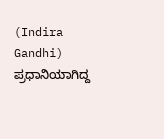(Indira Gandhi) ಪ್ರಧಾನಿಯಾಗಿದ್ದ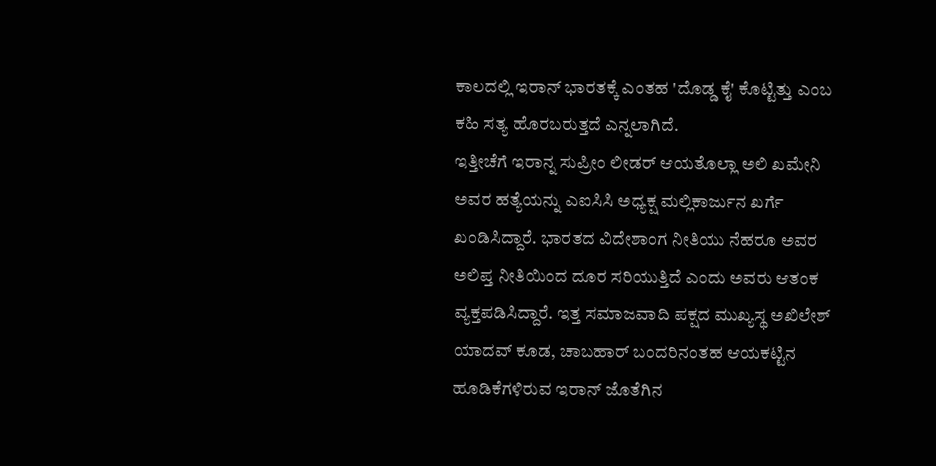ಕಾಲದಲ್ಲಿ ಇರಾನ್ ಭಾರತಕ್ಕೆ ಎಂತಹ 'ದೊಡ್ಡ ಕೈ' ಕೊಟ್ಟಿತ್ತು ಎಂಬ ಕಹಿ ಸತ್ಯ ಹೊರಬರುತ್ತದೆ ಎನ್ನಲಾಗಿದೆ.
ಇತ್ತೀಚೆಗೆ ಇರಾನ್ನ ಸುಪ್ರೀಂ ಲೀಡರ್ ಆಯತೊಲ್ಲಾ ಅಲಿ ಖಮೇನಿ ಅವರ ಹತ್ಯೆಯನ್ನು ಎಐಸಿಸಿ ಅಧ್ಯಕ್ಷ ಮಲ್ಲಿಕಾರ್ಜುನ ಖರ್ಗೆ ಖಂಡಿಸಿದ್ದಾರೆ. ಭಾರತದ ವಿದೇಶಾಂಗ ನೀತಿಯು ನೆಹರೂ ಅವರ ಅಲಿಪ್ತ ನೀತಿಯಿಂದ ದೂರ ಸರಿಯುತ್ತಿದೆ ಎಂದು ಅವರು ಆತಂಕ ವ್ಯಕ್ತಪಡಿಸಿದ್ದಾರೆ. ಇತ್ತ ಸಮಾಜವಾದಿ ಪಕ್ಷದ ಮುಖ್ಯಸ್ಥ ಅಖಿಲೇಶ್ ಯಾದವ್ ಕೂಡ, ಚಾಬಹಾರ್ ಬಂದರಿನಂತಹ ಆಯಕಟ್ಟಿನ ಹೂಡಿಕೆಗಳಿರುವ ಇರಾನ್ ಜೊತೆಗಿನ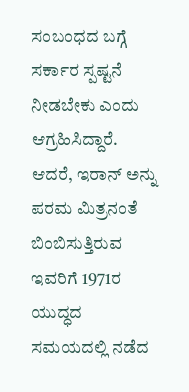ಸಂಬಂಧದ ಬಗ್ಗೆ ಸರ್ಕಾರ ಸ್ಪಷ್ಟನೆ ನೀಡಬೇಕು ಎಂದು ಆಗ್ರಹಿಸಿದ್ದಾರೆ. ಆದರೆ, ಇರಾನ್ ಅನ್ನು ಪರಮ ಮಿತ್ರನಂತೆ ಬಿಂಬಿಸುತ್ತಿರುವ ಇವರಿಗೆ 1971ರ ಯುದ್ಧದ ಸಮಯದಲ್ಲಿ ನಡೆದ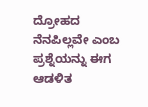ದ್ರೋಹದ ನೆನಪಿಲ್ಲವೇ ಎಂಬ ಪ್ರಶ್ನೆಯನ್ನು ಈಗ ಆಡಳಿತ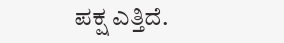ಪಕ್ಷ ಎತ್ತಿದೆ.